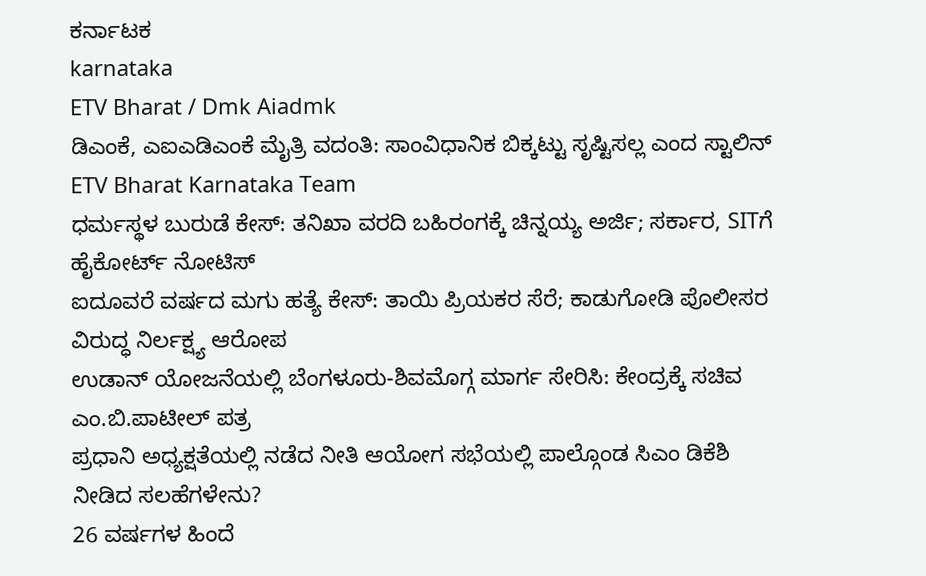ಕರ್ನಾಟಕ
karnataka
ETV Bharat / Dmk Aiadmk
ಡಿಎಂಕೆ, ಎಐಎಡಿಎಂಕೆ ಮೈತ್ರಿ ವದಂತಿ: ಸಾಂವಿಧಾನಿಕ ಬಿಕ್ಕಟ್ಟು ಸೃಷ್ಟಿಸಲ್ಲ ಎಂದ ಸ್ಟಾಲಿನ್
ETV Bharat Karnataka Team
ಧರ್ಮಸ್ಥಳ ಬುರುಡೆ ಕೇಸ್: ತನಿಖಾ ವರದಿ ಬಹಿರಂಗಕ್ಕೆ ಚಿನ್ನಯ್ಯ ಅರ್ಜಿ; ಸರ್ಕಾರ, SITಗೆ ಹೈಕೋರ್ಟ್ ನೋಟಿಸ್
ಐದೂವರೆ ವರ್ಷದ ಮಗು ಹತ್ಯೆ ಕೇಸ್: ತಾಯಿ ಪ್ರಿಯಕರ ಸೆರೆ; ಕಾಡುಗೋಡಿ ಪೊಲೀಸರ ವಿರುದ್ಧ ನಿರ್ಲಕ್ಷ್ಯ ಆರೋಪ
ಉಡಾನ್ ಯೋಜನೆಯಲ್ಲಿ ಬೆಂಗಳೂರು-ಶಿವಮೊಗ್ಗ ಮಾರ್ಗ ಸೇರಿಸಿ: ಕೇಂದ್ರಕ್ಕೆ ಸಚಿವ ಎಂ.ಬಿ.ಪಾಟೀಲ್ ಪತ್ರ
ಪ್ರಧಾನಿ ಅಧ್ಯಕ್ಷತೆಯಲ್ಲಿ ನಡೆದ ನೀತಿ ಆಯೋಗ ಸಭೆಯಲ್ಲಿ ಪಾಲ್ಗೊಂಡ ಸಿಎಂ ಡಿಕೆಶಿ ನೀಡಿದ ಸಲಹೆಗಳೇನು?
26 ವರ್ಷಗಳ ಹಿಂದೆ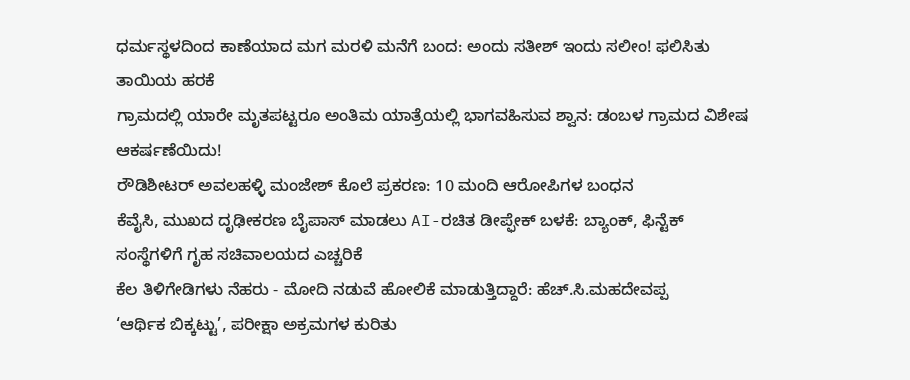ಧರ್ಮಸ್ಥಳದಿಂದ ಕಾಣೆಯಾದ ಮಗ ಮರಳಿ ಮನೆಗೆ ಬಂದ: ಅಂದು ಸತೀಶ್ ಇಂದು ಸಲೀಂ! ಫಲಿಸಿತು ತಾಯಿಯ ಹರಕೆ
ಗ್ರಾಮದಲ್ಲಿ ಯಾರೇ ಮೃತಪಟ್ಟರೂ ಅಂತಿಮ ಯಾತ್ರೆಯಲ್ಲಿ ಭಾಗವಹಿಸುವ ಶ್ವಾನ: ಡಂಬಳ ಗ್ರಾಮದ ವಿಶೇಷ ಆಕರ್ಷಣೆಯಿದು!
ರೌಡಿಶೀಟರ್ ಅವಲಹಳ್ಳಿ ಮಂಜೇಶ್ ಕೊಲೆ ಪ್ರಕರಣ: 10 ಮಂದಿ ಆರೋಪಿಗಳ ಬಂಧನ
ಕೆವೈಸಿ, ಮುಖದ ದೃಢೀಕರಣ ಬೈಪಾಸ್ ಮಾಡಲು AI-ರಚಿತ ಡೀಪ್ಫೇಕ್ ಬಳಕೆ: ಬ್ಯಾಂಕ್, ಫಿನ್ಟೆಕ್ ಸಂಸ್ಥೆಗಳಿಗೆ ಗೃಹ ಸಚಿವಾಲಯದ ಎಚ್ಚರಿಕೆ
ಕೆಲ ತಿಳಿಗೇಡಿಗಳು ನೆಹರು - ಮೋದಿ ನಡುವೆ ಹೋಲಿಕೆ ಮಾಡುತ್ತಿದ್ದಾರೆ: ಹೆಚ್.ಸಿ.ಮಹದೇವಪ್ಪ
‘ಆರ್ಥಿಕ ಬಿಕ್ಕಟ್ಟು’, ಪರೀಕ್ಷಾ ಅಕ್ರಮಗಳ ಕುರಿತು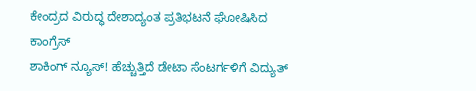ಕೇಂದ್ರದ ವಿರುದ್ಧ ದೇಶಾದ್ಯಂತ ಪ್ರತಿಭಟನೆ ಘೋಷಿಸಿದ ಕಾಂಗ್ರೆಸ್
ಶಾಕಿಂಗ್ ನ್ಯೂಸ್! ಹೆಚ್ಚುತ್ತಿದೆ ಡೇಟಾ ಸೆಂಟರ್ಗಳಿಗೆ ವಿದ್ಯುತ್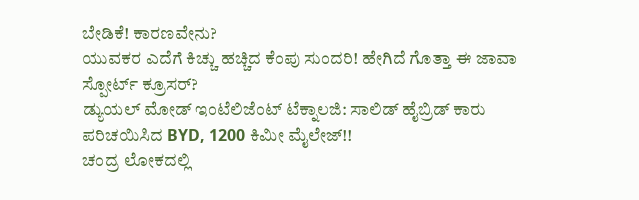ಬೇಡಿಕೆ! ಕಾರಣವೇನು?
ಯುವಕರ ಎದೆಗೆ ಕಿಚ್ಚು ಹಚ್ಚಿದ ಕೆಂಪು ಸುಂದರಿ! ಹೇಗಿದೆ ಗೊತ್ತಾ ಈ ಜಾವಾ ಸ್ಪೋರ್ಟ್ ಕ್ರೂಸರ್?
ಡ್ಯುಯಲ್ ಮೋಡ್ ಇಂಟೆಲಿಜೆಂಟ್ ಟೆಕ್ನಾಲಜಿ: ಸಾಲಿಡ್ ಹೈಬ್ರಿಡ್ ಕಾರು ಪರಿಚಯಿಸಿದ BYD, 1200 ಕಿಮೀ ಮೈಲೇಜ್!!
ಚಂದ್ರ ಲೋಕದಲ್ಲಿ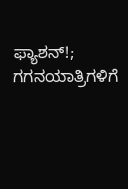ಫ್ಯಾಶನ್!; ಗಗನಯಾತ್ರಿಗಳಿಗೆ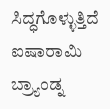ಸಿದ್ಧಗೊಳ್ಳುತ್ತಿದೆ ಐಷಾರಾಮಿ ಬ್ರ್ಯಾಂಡ್ನ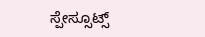ಸ್ಪೇಸ್ಸೂಟ್ಸ್